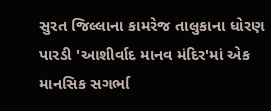સુરત જિલ્લાના કામરેજ તાલુકાના ધોરણ પારડી 'આશીર્વાદ માનવ મંદિર'માં એક માનસિક સગર્ભા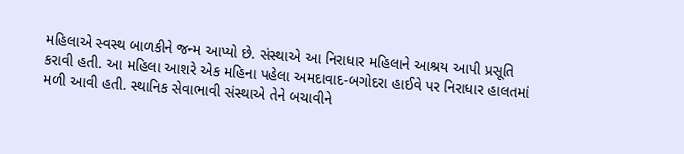મહિલાએ સ્વસ્થ બાળકીને જન્મ આપ્યો છે. સંસ્થાએ આ નિરાધાર મહિલાને આશ્રય આપી પ્રસૂતિ કરાવી હતી. આ મહિલા આશરે એક મહિના પહેલા અમદાવાદ-બગોદરા હાઈવે પર નિરાધાર હાલતમાં મળી આવી હતી. સ્થાનિક સેવાભાવી સંસ્થાએ તેને બચાવીને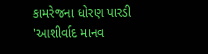કામરેજના ધોરણ પારડી 'આશીર્વાદ માનવ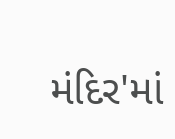મંદિર'માં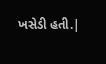ખસેડી હતી.|